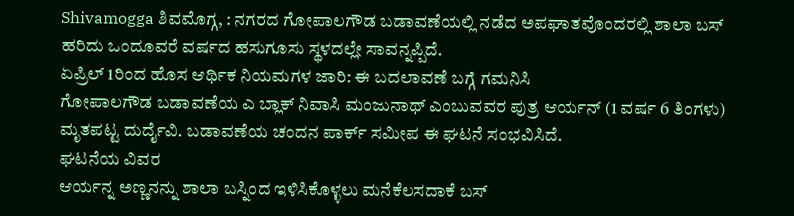Shivamogga ಶಿವಮೊಗ್ಗ, : ನಗರದ ಗೋಪಾಲಗೌಡ ಬಡಾವಣೆಯಲ್ಲಿ ನಡೆದ ಅಪಘಾತವೊಂದರಲ್ಲಿ ಶಾಲಾ ಬಸ್ ಹರಿದು ಒಂದೂವರೆ ವರ್ಷದ ಹಸುಗೂಸು ಸ್ಥಳದಲ್ಲೇ ಸಾವನ್ನಪ್ಪಿದೆ.
ಏಪ್ರಿಲ್ 1ರಿಂದ ಹೊಸ ಆರ್ಥಿಕ ನಿಯಮಗಳ ಜಾರಿ: ಈ ಬದಲಾವಣೆ ಬಗ್ಗೆ ಗಮನಿಸಿ
ಗೋಪಾಲಗೌಡ ಬಡಾವಣೆಯ ಎ ಬ್ಲಾಕ್ ನಿವಾಸಿ ಮಂಜುನಾಥ್ ಎಂಬುವವರ ಪುತ್ರ ಆರ್ಯನ್ (1 ವರ್ಷ 6 ತಿಂಗಳು) ಮೃತಪಟ್ಟ ದುರ್ದೈವಿ. ಬಡಾವಣೆಯ ಚಂದನ ಪಾರ್ಕ್ ಸಮೀಪ ಈ ಘಟನೆ ಸಂಭವಿಸಿದೆ.
ಘಟನೆಯ ವಿವರ
ಆರ್ಯನ್ನ ಅಣ್ಣನನ್ನು ಶಾಲಾ ಬಸ್ನಿಂದ ಇಳಿಸಿಕೊಳ್ಳಲು ಮನೆಕೆಲಸದಾಕೆ ಬಸ್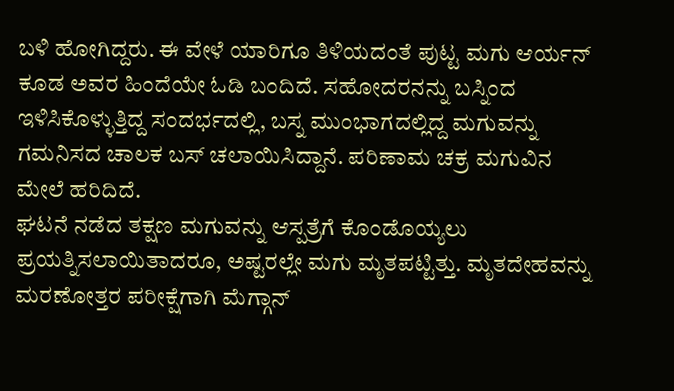ಬಳಿ ಹೋಗಿದ್ದರು. ಈ ವೇಳೆ ಯಾರಿಗೂ ತಿಳಿಯದಂತೆ ಪುಟ್ಟ ಮಗು ಆರ್ಯನ್ ಕೂಡ ಅವರ ಹಿಂದೆಯೇ ಓಡಿ ಬಂದಿದೆ. ಸಹೋದರನನ್ನು ಬಸ್ನಿಂದ ಇಳಿಸಿಕೊಳ್ಳುತ್ತಿದ್ದ ಸಂದರ್ಭದಲ್ಲಿ, ಬಸ್ನ ಮುಂಭಾಗದಲ್ಲಿದ್ದ ಮಗುವನ್ನು ಗಮನಿಸದ ಚಾಲಕ ಬಸ್ ಚಲಾಯಿಸಿದ್ದಾನೆ. ಪರಿಣಾಮ ಚಕ್ರ ಮಗುವಿನ ಮೇಲೆ ಹರಿದಿದೆ.
ಘಟನೆ ನಡೆದ ತಕ್ಷಣ ಮಗುವನ್ನು ಆಸ್ಪತ್ರೆಗೆ ಕೊಂಡೊಯ್ಯಲು ಪ್ರಯತ್ನಿಸಲಾಯಿತಾದರೂ, ಅಷ್ಟರಲ್ಲೇ ಮಗು ಮೃತಪಟ್ಟಿತ್ತು. ಮೃತದೇಹವನ್ನು ಮರಣೋತ್ತರ ಪರೀಕ್ಷೆಗಾಗಿ ಮೆಗ್ಗಾನ್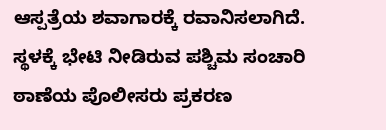ಆಸ್ಪತ್ರೆಯ ಶವಾಗಾರಕ್ಕೆ ರವಾನಿಸಲಾಗಿದೆ.
ಸ್ಥಳಕ್ಕೆ ಭೇಟಿ ನೀಡಿರುವ ಪಶ್ಚಿಮ ಸಂಚಾರಿ ಠಾಣೆಯ ಪೊಲೀಸರು ಪ್ರಕರಣ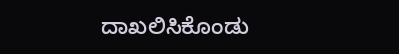ದಾಖಲಿಸಿಕೊಂಡು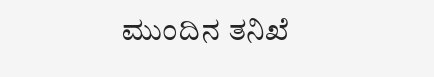ಮುಂದಿನ ತನಿಖೆ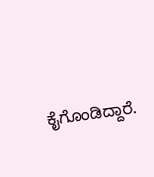ಕೈಗೊಂಡಿದ್ದಾರೆ.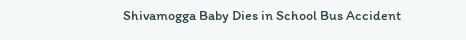Shivamogga Baby Dies in School Bus Accident